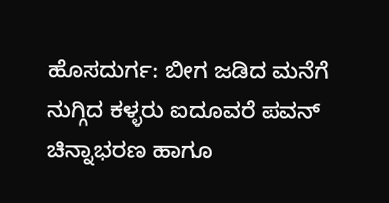ಹೊಸದುರ್ಗ: ಬೀಗ ಜಡಿದ ಮನೆಗೆ ನುಗ್ಗಿದ ಕಳ್ಳರು ಐದೂವರೆ ಪವನ್ ಚಿನ್ನಾಭರಣ ಹಾಗೂ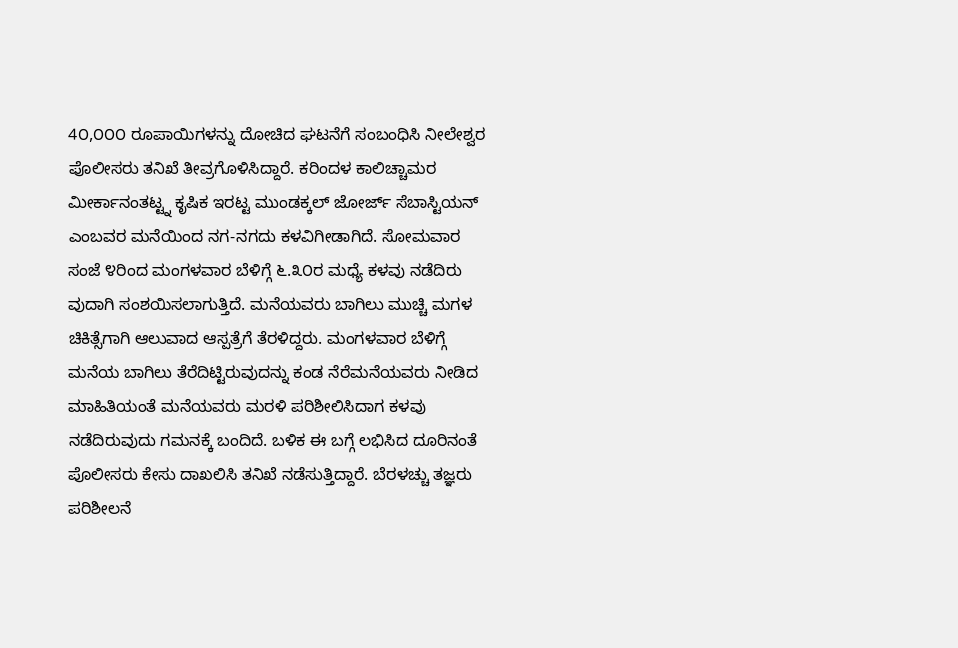4೦,೦೦೦ ರೂಪಾಯಿಗಳನ್ನು ದೋಚಿದ ಘಟನೆಗೆ ಸಂಬಂಧಿಸಿ ನೀಲೇಶ್ವರ ಪೊಲೀಸರು ತನಿಖೆ ತೀವ್ರಗೊಳಿಸಿದ್ದಾರೆ. ಕರಿಂದಳ ಕಾಲಿಚ್ಚಾಮರ ಮೀರ್ಕಾನಂತಟ್ಟ್ನ ಕೃಷಿಕ ಇರಟ್ಟ ಮುಂಡಕ್ಕಲ್ ಜೋರ್ಜ್ ಸೆಬಾಸ್ಟಿಯನ್ ಎಂಬವರ ಮನೆಯಿಂದ ನಗ-ನಗದು ಕಳವಿಗೀಡಾಗಿದೆ. ಸೋಮವಾರ ಸಂಜೆ ೪ರಿಂದ ಮಂಗಳವಾರ ಬೆಳಿಗ್ಗೆ ೬.೩೦ರ ಮಧ್ಯೆ ಕಳವು ನಡೆದಿರು ವುದಾಗಿ ಸಂಶಯಿಸಲಾಗುತ್ತಿದೆ. ಮನೆಯವರು ಬಾಗಿಲು ಮುಚ್ಚಿ ಮಗಳ ಚಿಕಿತ್ಸೆಗಾಗಿ ಆಲುವಾದ ಆಸ್ಪತ್ರೆಗೆ ತೆರಳಿದ್ದರು. ಮಂಗಳವಾರ ಬೆಳಿಗ್ಗೆ ಮನೆಯ ಬಾಗಿಲು ತೆರೆದಿಟ್ಟಿರುವುದನ್ನು ಕಂಡ ನೆರೆಮನೆಯವರು ನೀಡಿದ ಮಾಹಿತಿಯಂತೆ ಮನೆಯವರು ಮರಳಿ ಪರಿಶೀಲಿಸಿದಾಗ ಕಳವು ನಡೆದಿರುವುದು ಗಮನಕ್ಕೆ ಬಂದಿದೆ. ಬಳಿಕ ಈ ಬಗ್ಗೆ ಲಭಿಸಿದ ದೂರಿನಂತೆ ಪೊಲೀಸರು ಕೇಸು ದಾಖಲಿಸಿ ತನಿಖೆ ನಡೆಸುತ್ತಿದ್ದಾರೆ. ಬೆರಳಚ್ಚು ತಜ್ಞರು ಪರಿಶೀಲನೆ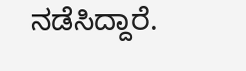ನಡೆಸಿದ್ದಾರೆ.